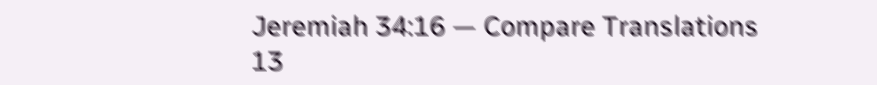Jeremiah 34:16 — Compare Translations
13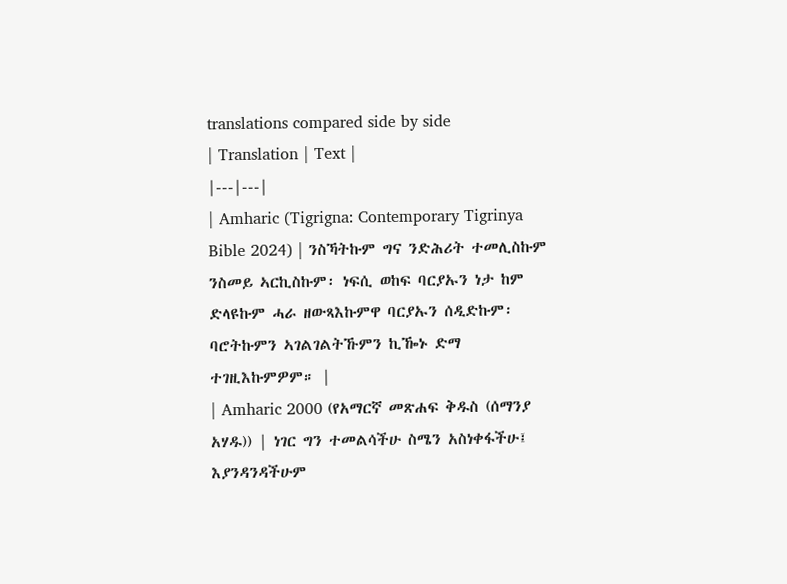translations compared side by side
| Translation | Text |
|---|---|
| Amharic (Tigrigna: Contemporary Tigrinya Bible 2024) | ንስኻትኩም ግና ንድሕሪት ተመሊስኩም ንስመይ ኣርኪስኩም፡ ነፍሲ ወከፍ ባርያኡን ነታ ከም ድላዩኩም ሓራ ዘውጻእኩምዋ ባርያኡን ሰዲድኩም፡ ባሮትኩምን ኣገልገልትኹምን ኪዀኑ ድማ ተገዚእኩምዎም። |
| Amharic 2000 (የአማርኛ መጽሐፍ ቅዱስ (ሰማንያ አሃዱ)) | ነገር ግን ተመልሳችሁ ስሜን አስነቀፋችሁ፤ እያንዳንዳችሁም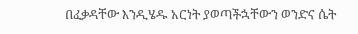በፈቃዳቸው እንዲሄዱ አርነት ያወጣችኋቸውን ወንድና ሴት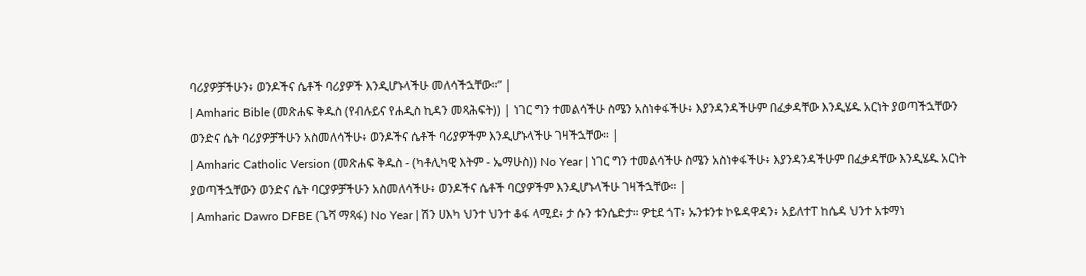ባሪያዎቻችሁን፥ ወንዶችና ሴቶች ባሪያዎች እንዲሆኑላችሁ መለሳችኋቸው።” |
| Amharic Bible (መጽሐፍ ቅዱስ (የብሉይና የሐዲስ ኪዳን መጻሕፍት)) | ነገር ግን ተመልሳችሁ ስሜን አስነቀፋችሁ፥ እያንዳንዳችሁም በፈቃዳቸው እንዲሄዱ አርነት ያወጣችኋቸውን ወንድና ሴት ባሪያዎቻችሁን አስመለሳችሁ፥ ወንዶችና ሴቶች ባሪያዎችም እንዲሆኑላችሁ ገዛችኋቸው። |
| Amharic Catholic Version (መጽሐፍ ቅዱስ - (ካቶሊካዊ እትም - ኤማሁስ)) No Year | ነገር ግን ተመልሳችሁ ስሜን አስነቀፋችሁ፥ እያንዳንዳችሁም በፈቃዳቸው እንዲሄዱ አርነት ያወጣችኋቸውን ወንድና ሴት ባርያዎቻችሁን አስመለሳችሁ፥ ወንዶችና ሴቶች ባርያዎችም እንዲሆኑላችሁ ገዛችኋቸው። |
| Amharic Dawro DFBE (ጌሻ ማጻፋ) No Year | ሽን ሀእካ ህንተ ህንተ ቆፋ ላሚደ፥ ታ ሱን ቱንሴድታ። ዎቲደ ጎፐ፥ ኡንቱንቱ ኮዬዳዋዳን፥ አይለተፐ ከሴዳ ህንተ አቱማነ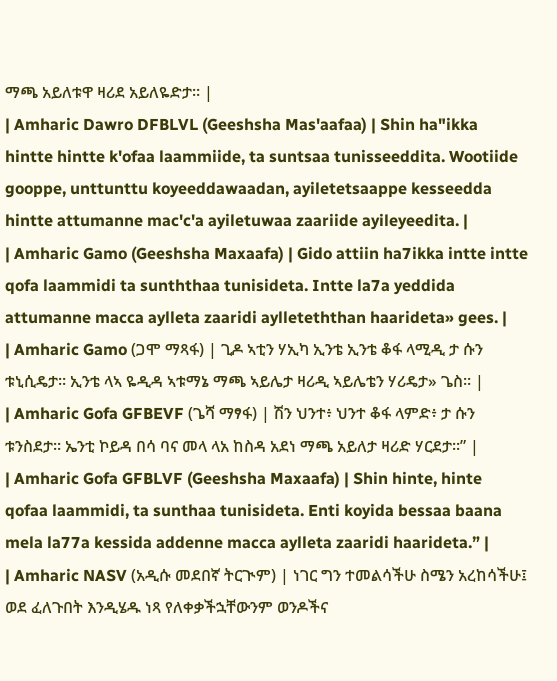ማጫ አይለቱዋ ዛሪደ አይለዬድታ። |
| Amharic Dawro DFBLVL (Geeshsha Mas'aafaa) | Shin ha"ikka hintte hintte k'ofaa laammiide, ta suntsaa tunisseeddita. Wootiide gooppe, unttunttu koyeeddawaadan, ayiletetsaappe kesseedda hintte attumanne mac'c'a ayiletuwaa zaariide ayileyeedita. |
| Amharic Gamo (Geeshsha Maxaafa) | Gido attiin ha7ikka intte intte qofa laammidi ta sunththaa tunisideta. Intte la7a yeddida attumanne macca aylleta zaaridi aylleteththan haarideta» gees. |
| Amharic Gamo (ጋሞ ማጻፋ) | ጊዶ ኣቲን ሃኢካ ኢንቴ ኢንቴ ቆፋ ላሚዲ ታ ሱን ቱኒሲዴታ። ኢንቴ ላኣ ዬዲዳ ኣቱማኔ ማጫ ኣይሌታ ዛሪዲ ኣይሌቴን ሃሪዴታ» ጌስ። |
| Amharic Gofa GFBEVF (ጌሻ ማፃፋ) | ሽን ህንተ፥ ህንተ ቆፋ ላምድ፥ ታ ሱን ቱንስደታ። ኤንቲ ኮይዳ በሳ ባና መላ ላአ ከስዳ አደነ ማጫ አይለታ ዛሪድ ሃርደታ።” |
| Amharic Gofa GFBLVF (Geeshsha Maxaafa) | Shin hinte, hinte qofaa laammidi, ta sunthaa tunisideta. Enti koyida bessaa baana mela la77a kessida addenne macca aylleta zaaridi haarideta.” |
| Amharic NASV (አዲሱ መደበኛ ትርጒም) | ነገር ግን ተመልሳችሁ ስሜን አረከሳችሁ፤ ወደ ፈለጉበት እንዲሄዱ ነጻ የለቀቃችኋቸውንም ወንዶችና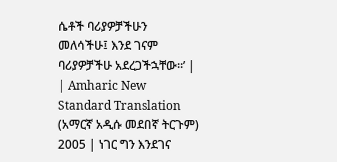ሴቶች ባሪያዎቻችሁን መለሳችሁ፤ እንደ ገናም ባሪያዎቻችሁ አደረጋችኋቸው።’ |
| Amharic New Standard Translation (አማርኛ አዲሱ መደበኛ ትርጉም) 2005 | ነገር ግን እንደገና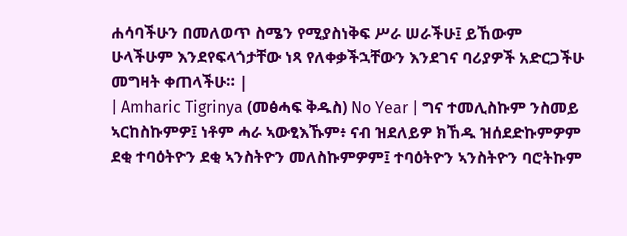ሐሳባችሁን በመለወጥ ስሜን የሚያስነቅፍ ሥራ ሠራችሁ፤ ይኸውም ሁላችሁም እንደየፍላጎታቸው ነጻ የለቀቃችኋቸውን እንደገና ባሪያዎች አድርጋችሁ መግዛት ቀጠላችሁ። |
| Amharic Tigrinya (መፅሓፍ ቅዱስ) No Year | ግና ተመሊስኩም ንስመይ ኣርከስኩምዎ፤ ነቶም ሓራ ኣውፂእኹም፥ ናብ ዝደለይዎ ክኸዱ ዝሰደድኩምዎም ደቂ ተባዕትዮን ደቂ ኣንስትዮን መለስኩምዎም፤ ተባዕትዮን ኣንስትዮን ባሮትኩም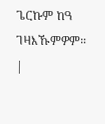ጌርኩም ከዓ ገዛእኹምዎም። |